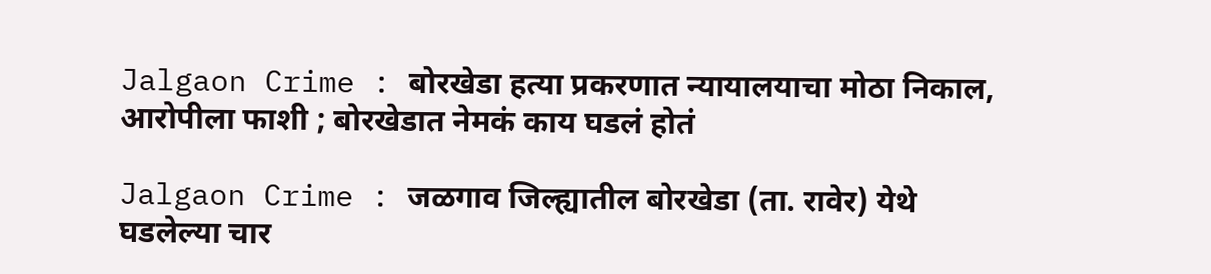Jalgaon Crime : बोरखेडा हत्या प्रकरणात न्यायालयाचा मोठा निकाल, आरोपीला फाशी ; बोरखेडात नेमकं काय घडलं होतं

Jalgaon Crime : जळगाव जिल्ह्यातील बोरखेडा (ता. रावेर) येथे घडलेल्या चार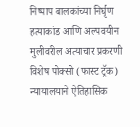निष्पाप बालकांच्या निर्घृण हत्याकांड आणि अल्पवयीन मुलीवरील अत्याचार प्रकरणी विशेष पोक्सो (फास्ट ट्रॅक) न्यायालयाने ऐतिहासिक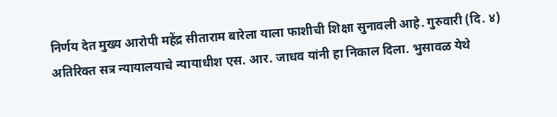निर्णय देत मुख्य आरोपी महेंद्र सीताराम बारेला याला फाशीची शिक्षा सुनावली आहे. गुरुवारी (दि. ४) अतिरिक्त सत्र न्यायालयाचे न्यायाधीश एस. आर. जाधव यांनी हा निकाल दिला. भुसावळ येथे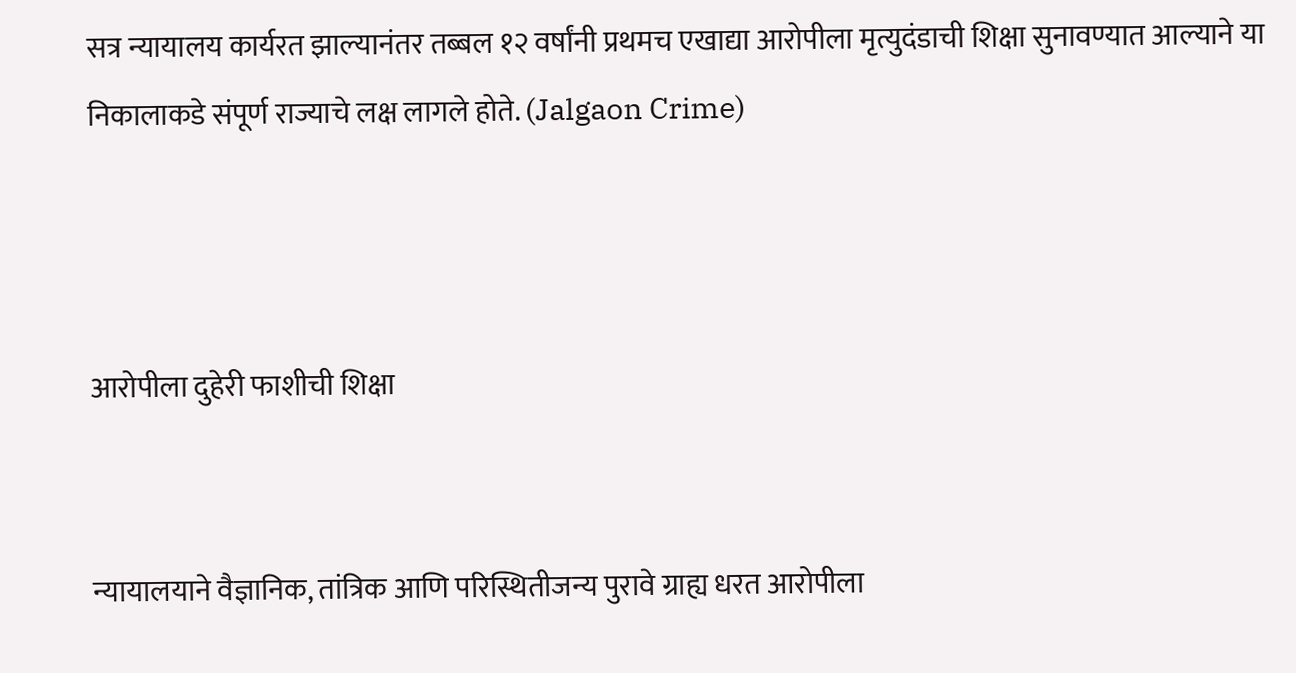सत्र न्यायालय कार्यरत झाल्यानंतर तब्बल १२ वर्षांनी प्रथमच एखाद्या आरोपीला मृत्युदंडाची शिक्षा सुनावण्यात आल्याने या निकालाकडे संपूर्ण राज्याचे लक्ष लागले होते. (Jalgaon Crime)



आरोपीला दुहेरी फाशीची शिक्षा


न्यायालयाने वैज्ञानिक, तांत्रिक आणि परिस्थितीजन्य पुरावे ग्राह्य धरत आरोपीला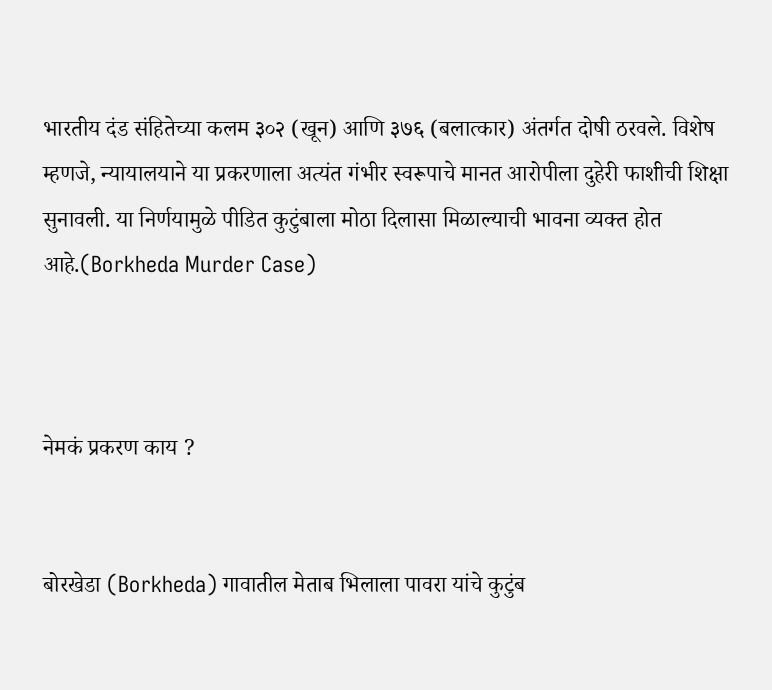भारतीय दंड संहितेच्या कलम ३०२ (खून) आणि ३७६ (बलात्कार) अंतर्गत दोषी ठरवले. विशेष म्हणजे, न्यायालयाने या प्रकरणाला अत्यंत गंभीर स्वरूपाचे मानत आरोपीला दुहेरी फाशीची शिक्षा सुनावली. या निर्णयामुळे पीडित कुटुंबाला मोठा दिलासा मिळाल्याची भावना व्यक्त होत आहे.(Borkheda Murder Case)



नेमकं प्रकरण काय ?


बोरखेडा (Borkheda) गावातील मेताब भिलाला पावरा यांचे कुटुंब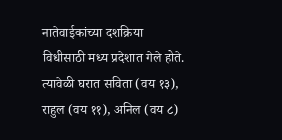नातेवाईकांच्या दशक्रिया विधीसाठी मध्य प्रदेशात गेले होते. त्यावेळी घरात सविता (वय १३), राहुल (वय ११), अनिल (वय ८)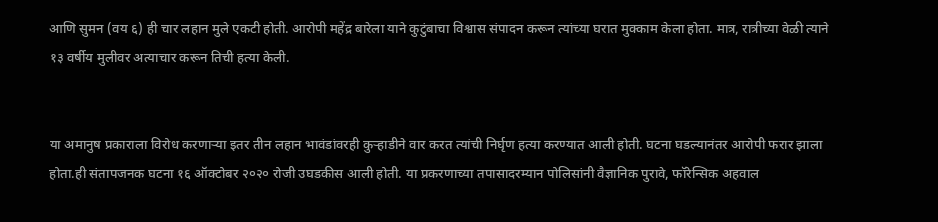आणि सुमन (वय ६) ही चार लहान मुले एकटी होती. आरोपी महेंद्र बारेला याने कुटुंबाचा विश्वास संपादन करून त्यांच्या घरात मुक्काम केला होता. मात्र, रात्रीच्या वेळी त्याने १३ वर्षीय मुलीवर अत्याचार करून तिची हत्या केली.


या अमानुष प्रकाराला विरोध करणाऱ्या इतर तीन लहान भावंडांवरही कुऱ्हाडीने वार करत त्यांची निर्घृण हत्या करण्यात आली होती. घटना घडल्यानंतर आरोपी फरार झाला होता.ही संतापजनक घटना १६ ऑक्टोबर २०२० रोजी उघडकीस आली होती. या प्रकरणाच्या तपासादरम्यान पोलिसांनी वैज्ञानिक पुरावे, फॉरेन्सिक अहवाल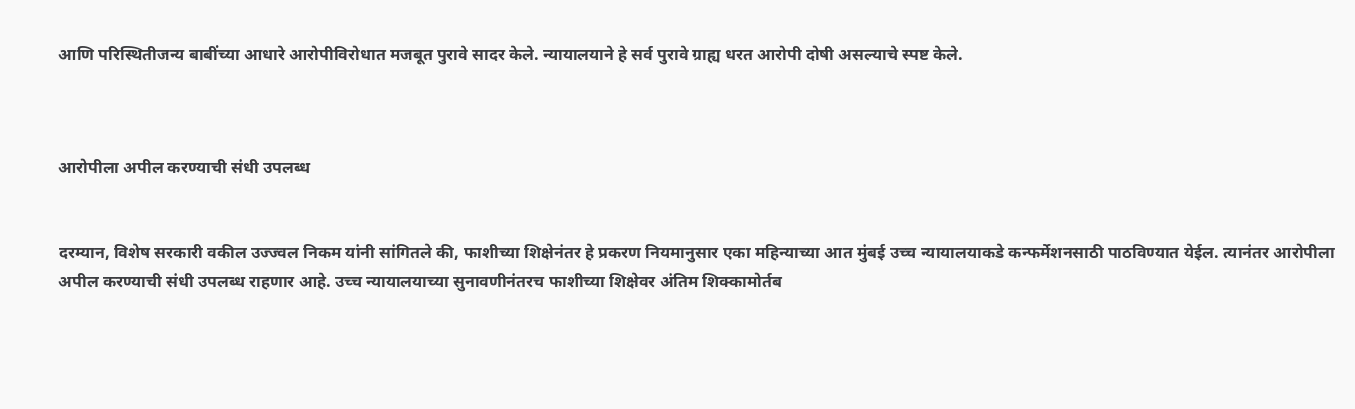आणि परिस्थितीजन्य बाबींच्या आधारे आरोपीविरोधात मजबूत पुरावे सादर केले. न्यायालयाने हे सर्व पुरावे ग्राह्य धरत आरोपी दोषी असल्याचे स्पष्ट केले.



आरोपीला अपील करण्याची संधी उपलब्ध


दरम्यान, विशेष सरकारी वकील उज्ज्वल निकम यांनी सांगितले की, फाशीच्या शिक्षेनंतर हे प्रकरण नियमानुसार एका महिन्याच्या आत मुंबई उच्च न्यायालयाकडे कन्फर्मेशनसाठी पाठविण्यात येईल. त्यानंतर आरोपीला अपील करण्याची संधी उपलब्ध राहणार आहे. उच्च न्यायालयाच्या सुनावणीनंतरच फाशीच्या शिक्षेवर अंतिम शिक्कामोर्तब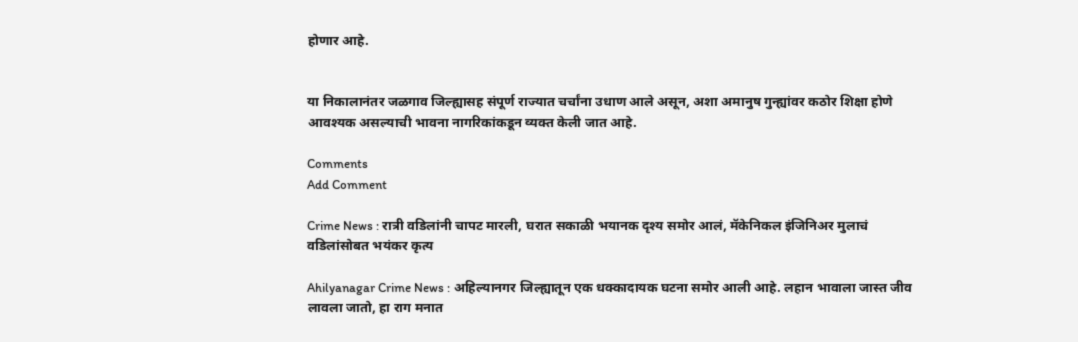होणार आहे.


या निकालानंतर जळगाव जिल्ह्यासह संपूर्ण राज्यात चर्चांना उधाण आले असून, अशा अमानुष गुन्ह्यांवर कठोर शिक्षा होणे आवश्यक असल्याची भावना नागरिकांकडून व्यक्त केली जात आहे.

Comments
Add Comment

Crime News : रात्री वडिलांनी चापट मारली, घरात सकाळी भयानक दृश्य समोर आलं, मॅकेनिकल इंजिनिअर मुलाचं वडिलांसोबत भयंकर कृत्य

Ahilyanagar Crime News : अहिल्यानगर जिल्ह्यातून एक धक्कादायक घटना समोर आली आहे. लहान भावाला जास्त जीव लावला जातो, हा राग मनात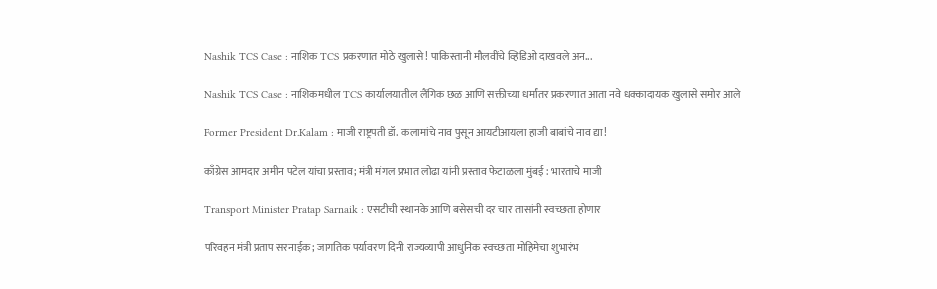Nashik TCS Case : नाशिक TCS प्रकरणात मोठे खुलासे! पाकिस्तानी मौलवींचे व्हिडिओ दाखवले अन...

Nashik TCS Case : नाशिकमधील TCS कार्यालयातील लैंगिक छळ आणि सक्तीच्या धर्मांतर प्रकरणात आता नवे धक्कादायक खुलासे समोर आले

Former President Dr.Kalam : माजी राष्ट्रपती डॉ. कलामांचे नाव पुसून आयटीआयला हाजी बाबांचे नाव द्या!

काँग्रेस आमदार अमीन पटेल यांचा प्रस्ताव; मंत्री मंगल प्रभात लोढा यांनी प्रस्ताव फेटाळला मुंबई : भारताचे माजी

Transport Minister Pratap Sarnaik : एसटीची स्थानके आणि बसेसची दर चार तासांनी स्वच्छता होणार

परिवहन मंत्री प्रताप सरनाईक; जागतिक पर्यावरण दिनी राज्यव्यापी आधुनिक स्वच्छता मोहिमेचा शुभारंभ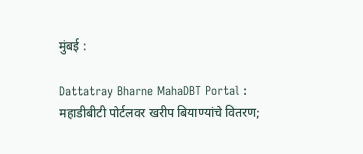मुंबई :

Dattatray Bharne MahaDBT Portal : महाडीबीटी पोर्टलवर खरीप बियाण्यांचे वितरण;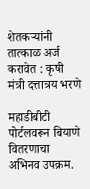शेतकऱ्यांनी तात्काळ अर्ज करावेत : कृषी मंत्री दत्तात्रय भरणे

महाडीबीटी पोर्टलवरून बियाणे वितरणाचा अभिनव उपक्रम.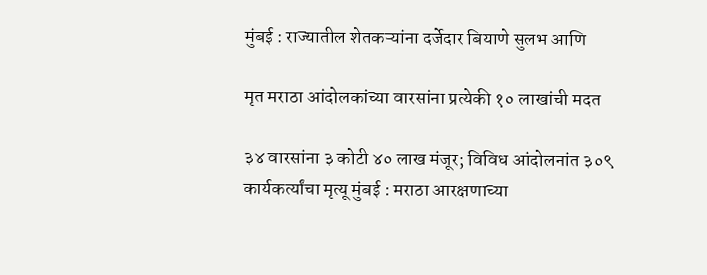मुंबई : राज्यातील शेतकऱ्यांना दर्जेदार बियाणे सुलभ आणि

मृत मराठा आंदोलकांच्या वारसांना प्रत्येकी १० लाखांची मदत

३४ वारसांना ३ कोटी ४० लाख मंजूर; विविध आंदोलनांत ३०९ कार्यकर्त्यांचा मृत्यू मुंबई : मराठा आरक्षणाच्या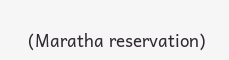(Maratha reservation)